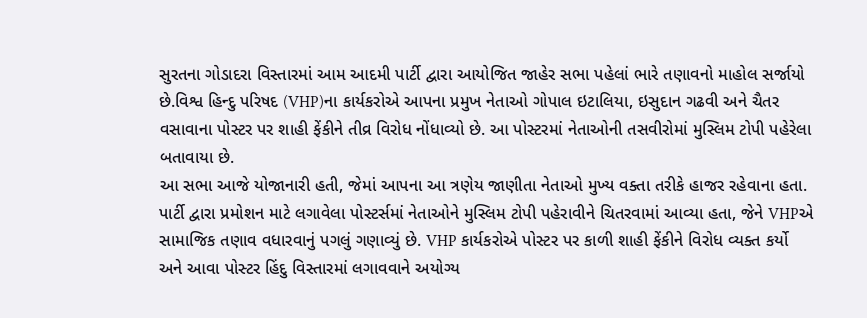સુરતના ગોડાદરા વિસ્તારમાં આમ આદમી પાર્ટી દ્વારા આયોજિત જાહેર સભા પહેલાં ભારે તણાવનો માહોલ સર્જાયો છે.વિશ્વ હિન્દુ પરિષદ (VHP)ના કાર્યકરોએ આપના પ્રમુખ નેતાઓ ગોપાલ ઇટાલિયા, ઇસુદાન ગઢવી અને ચૈતર વસાવાના પોસ્ટર પર શાહી ફેંકીને તીવ્ર વિરોધ નોંધાવ્યો છે. આ પોસ્ટરમાં નેતાઓની તસવીરોમાં મુસ્લિમ ટોપી પહેરેલા બતાવાયા છે.
આ સભા આજે યોજાનારી હતી, જેમાં આપના આ ત્રણેય જાણીતા નેતાઓ મુખ્ય વક્તા તરીકે હાજર રહેવાના હતા. પાર્ટી દ્વારા પ્રમોશન માટે લગાવેલા પોસ્ટર્સમાં નેતાઓને મુસ્લિમ ટોપી પહેરાવીને ચિતરવામાં આવ્યા હતા, જેને VHPએ સામાજિક તણાવ વધારવાનું પગલું ગણાવ્યું છે. VHP કાર્યકરોએ પોસ્ટર પર કાળી શાહી ફેંકીને વિરોધ વ્યક્ત કર્યો અને આવા પોસ્ટર હિંદુ વિસ્તારમાં લગાવવાને અયોગ્ય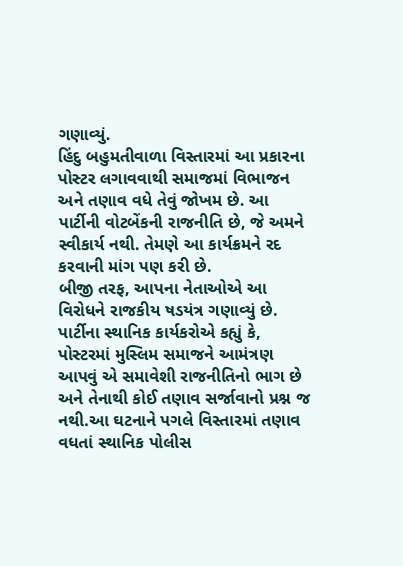ગણાવ્યું.
હિંદુ બહુમતીવાળા વિસ્તારમાં આ પ્રકારના પોસ્ટર લગાવવાથી સમાજમાં વિભાજન અને તણાવ વધે તેવું જોખમ છે. આ પાર્ટીની વોટબેંકની રાજનીતિ છે, જે અમને સ્વીકાર્ય નથી. તેમણે આ કાર્યક્રમને રદ કરવાની માંગ પણ કરી છે.
બીજી તરફ, આપના નેતાઓએ આ વિરોધને રાજકીય ષડયંત્ર ગણાવ્યું છે. પાર્ટીના સ્થાનિક કાર્યકરોએ કહ્યું કે, પોસ્ટરમાં મુસ્લિમ સમાજને આમંત્રણ આપવું એ સમાવેશી રાજનીતિનો ભાગ છે અને તેનાથી કોઈ તણાવ સર્જાવાનો પ્રશ્ન જ નથી.આ ઘટનાને પગલે વિસ્તારમાં તણાવ વધતાં સ્થાનિક પોલીસ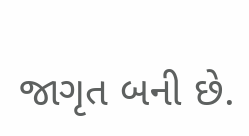જાગૃત બની છે.